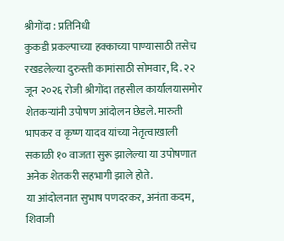श्रीगोंदा : प्रतिनिधी
कुकडी प्रकल्पाच्या हक्काच्या पाण्यासाठी तसेच रखडलेल्या दुरुस्ती कामांसाठी सोमवार, दि. २२ जून २०२६ रोजी श्रीगोंदा तहसील कार्यालयासमोर शेतकऱ्यांनी उपोषण आंदोलन छेडले. मारुती भापकर व कृष्ण यादव यांच्या नेतृत्वाखाली सकाळी १० वाजता सुरू झालेल्या या उपोषणात अनेक शेतकरी सहभागी झाले होते.
या आंदोलनात सुभाष पणदरकर, अनंता कदम, शिवाजी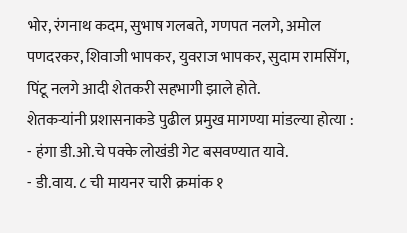भोर, रंगनाथ कदम, सुभाष गलबते, गणपत नलगे, अमोल पणदरकर, शिवाजी भापकर, युवराज भापकर, सुदाम रामसिंग, पिंटू नलगे आदी शेतकरी सहभागी झाले होते.
शेतकऱ्यांनी प्रशासनाकडे पुढील प्रमुख मागण्या मांडल्या होत्या :
- हंगा डी.ओ.चे पक्के लोखंडी गेट बसवण्यात यावे.
- डी.वाय. ८ ची मायनर चारी क्रमांक १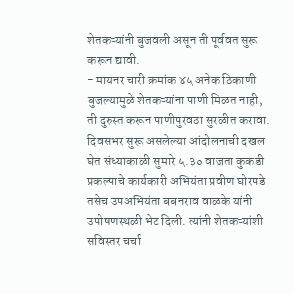शेतकऱ्यांनी बुजवली असून ती पूर्ववत सुरू करून द्यावी.
- मायनर चारी क्रमांक ४५ अनेक ठिकाणी बुजल्यामुळे शेतकऱ्यांना पाणी मिळत नाही, ती दुरुस्त करून पाणीपुरवठा सुरळीत करावा.
दिवसभर सुरू असलेल्या आंदोलनाची दखल घेत संध्याकाळी सुमारे ५.३० वाजता कुकडी प्रकल्पाचे कार्यकारी अभियंता प्रवीण घोरपडे तसेच उपअभियंता बबनराव वाळके यांनी उपोषणस्थळी भेट दिली. त्यांनी शेतकऱ्यांशी सविस्तर चर्चा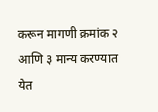करून मागणी क्रमांक २ आणि ३ मान्य करण्यात येत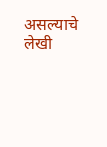असल्याचे लेखी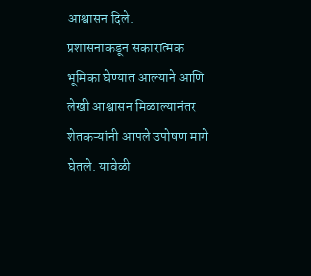आश्वासन दिले.
प्रशासनाकडून सकारात्मक भूमिका घेण्यात आल्याने आणि लेखी आश्वासन मिळाल्यानंतर शेतकऱ्यांनी आपले उपोषण मागे घेतले. यावेळी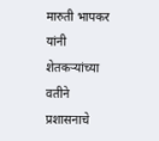मारुती भापकर यांनी शेतकऱ्यांच्या वतीने प्रशासनाचे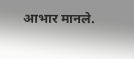आभार मानले.